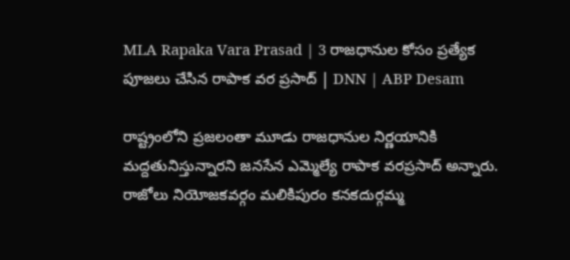MLA Rapaka Vara Prasad | 3 రాజధానుల కోసం ప్రత్యేక పూజలు చేసిన రాపాక వర ప్రసాద్ | DNN | ABP Desam

రాష్ట్రంలోని ప్రజలంతా మూడు రాజధానుల నిర్ణయానికి మద్దతునిస్తున్నారని జనసేన ఎమ్మెల్యే రాపాక వరప్రసాద్ అన్నారు. రాజోలు నియోజకవర్గం మలికిపురం కనకదుర్గమ్మ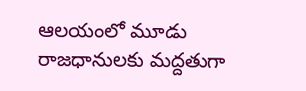ఆలయంలో మూడు రాజధానులకు మద్దతుగా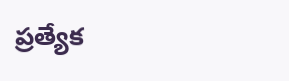ప్రత్యేక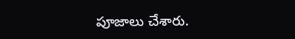పూజాలు చేశారు.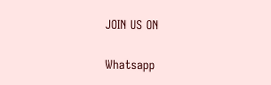JOIN US ON

Whatsapp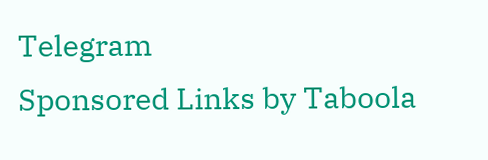Telegram
Sponsored Links by Taboola